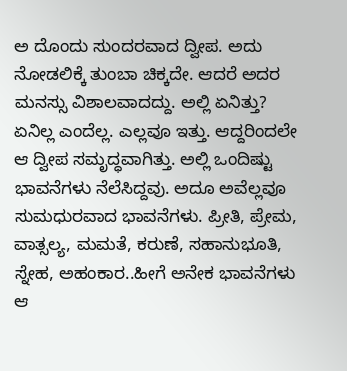ಅ ದೊಂದು ಸುಂದರವಾದ ದ್ವೀಪ. ಅದು ನೋಡಲಿಕ್ಕೆ ತುಂಬಾ ಚಿಕ್ಕದೇ. ಆದರೆ ಅದರ ಮನಸ್ಸು ವಿಶಾಲವಾದದ್ದು. ಅಲ್ಲಿ ಏನಿತ್ತು? ಏನಿಲ್ಲ ಎಂದೆಲ್ಲ. ಎಲ್ಲವೂ ಇತ್ತು. ಆದ್ದರಿಂದಲೇ ಆ ದ್ವೀಪ ಸಮೃದ್ಧವಾಗಿತ್ತು. ಅಲ್ಲಿ ಒಂದಿಷ್ಟು ಭಾವನೆಗಳು ನೆಲೆಸಿದ್ದವು. ಅದೂ ಅವೆಲ್ಲವೂ ಸುಮಧುರವಾದ ಭಾವನೆಗಳು. ಪ್ರೀತಿ, ಪ್ರೇಮ, ವಾತ್ಸಲ್ಯ, ಮಮತೆ, ಕರುಣೆ, ಸಹಾನುಭೂತಿ, ಸ್ನೇಹ, ಅಹಂಕಾರ..ಹೀಗೆ ಅನೇಕ ಭಾವನೆಗಳು ಆ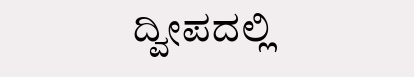ದ್ವೀಪದಲ್ಲಿ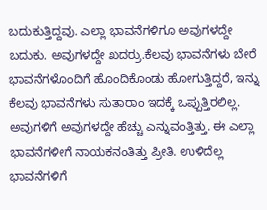ಬದುಕುತ್ತಿದ್ದವು. ಎಲ್ಲಾ ಭಾವನೆಗಳಿಗೂ ಅವುಗಳದ್ದೇ ಬದುಕು. ಅವುಗಳದ್ದೇ ಖದರ್ರು.ಕೆಲವು ಭಾವನೆಗಳು ಬೇರೆ ಭಾವನೆಗಳೊಂದಿಗೆ ಹೊಂದಿಕೊಂಡು ಹೋಗುತ್ತಿದ್ದರೆ, ಇನ್ನು ಕೆಲವು ಭಾವನೆಗಳು ಸುತಾರಾಂ ಇದಕ್ಕೆ ಒಪ್ಪುತ್ತಿರಲಿಲ್ಲ. ಅವುಗಳಿಗೆ ಅವುಗಳದ್ದೇ ಹೆಚ್ಚು ಎನ್ನುವಂತ್ತಿತ್ತು. ಈ ಎಲ್ಲಾ ಭಾವನೆಗಳೀಗೆ ನಾಯಕನಂತಿತ್ತು ಪ್ರೀತಿ. ಉಳಿದೆಲ್ಲ ಭಾವನೆಗಳಿಗೆ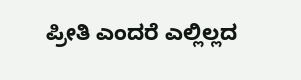ಪ್ರೀತಿ ಎಂದರೆ ಎಲ್ಲಿಲ್ಲದ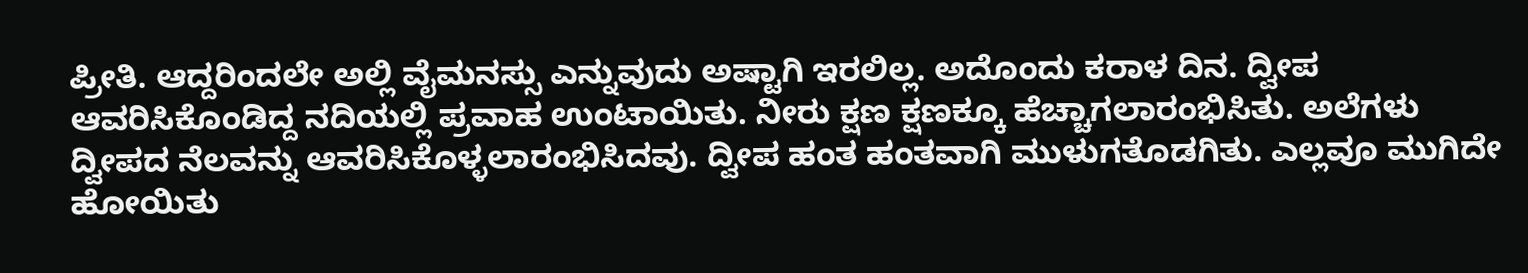ಪ್ರೀತಿ. ಆದ್ದರಿಂದಲೇ ಅಲ್ಲಿ ವೈಮನಸ್ಸು ಎನ್ನುವುದು ಅಷ್ಟಾಗಿ ಇರಲಿಲ್ಲ. ಅದೊಂದು ಕರಾಳ ದಿನ. ದ್ವೀಪ ಆವರಿಸಿಕೊಂಡಿದ್ದ ನದಿಯಲ್ಲಿ ಪ್ರವಾಹ ಉಂಟಾಯಿತು. ನೀರು ಕ್ಷಣ ಕ್ಷಣಕ್ಕೂ ಹೆಚ್ಚಾಗಲಾರಂಭಿಸಿತು. ಅಲೆಗಳು ದ್ವೀಪದ ನೆಲವನ್ನು ಆವರಿಸಿಕೊಳ್ಳಲಾರಂಭಿಸಿದವು. ದ್ವೀಪ ಹಂತ ಹಂತವಾಗಿ ಮುಳುಗತೊಡಗಿತು. ಎಲ್ಲವೂ ಮುಗಿದೇ ಹೋಯಿತು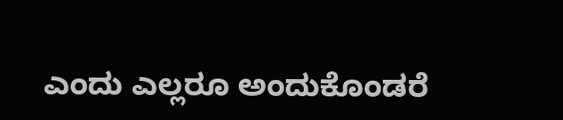ಎಂದು ಎಲ್ಲರೂ ಅಂದುಕೊಂಡರೆ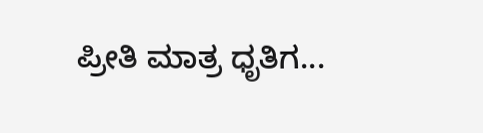ಪ್ರೀತಿ ಮಾತ್ರ ಧೃತಿಗ...